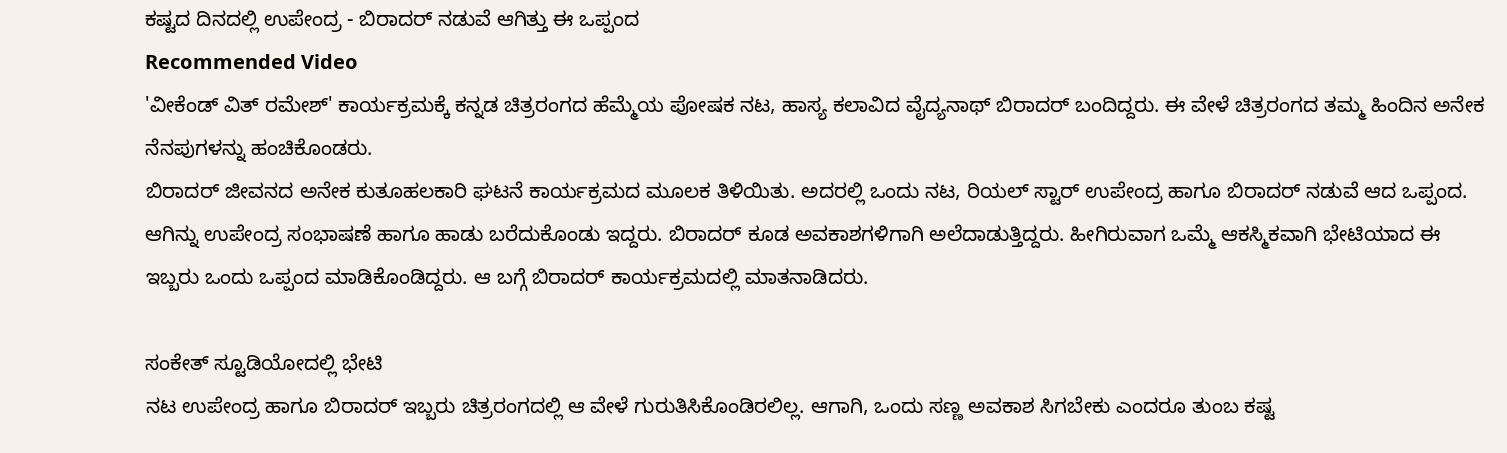ಕಷ್ಟದ ದಿನದಲ್ಲಿ ಉಪೇಂದ್ರ - ಬಿರಾದರ್ ನಡುವೆ ಆಗಿತ್ತು ಈ ಒಪ್ಪಂದ
Recommended Video
'ವೀಕೆಂಡ್ ವಿತ್ ರಮೇಶ್' ಕಾರ್ಯಕ್ರಮಕ್ಕೆ ಕನ್ನಡ ಚಿತ್ರರಂಗದ ಹೆಮ್ಮೆಯ ಪೋಷಕ ನಟ, ಹಾಸ್ಯ ಕಲಾವಿದ ವೈದ್ಯನಾಥ್ ಬಿರಾದರ್ ಬಂದಿದ್ದರು. ಈ ವೇಳೆ ಚಿತ್ರರಂಗದ ತಮ್ಮ ಹಿಂದಿನ ಅನೇಕ ನೆನಪುಗಳನ್ನು ಹಂಚಿಕೊಂಡರು.
ಬಿರಾದರ್ ಜೀವನದ ಅನೇಕ ಕುತೂಹಲಕಾರಿ ಘಟನೆ ಕಾರ್ಯಕ್ರಮದ ಮೂಲಕ ತಿಳಿಯಿತು. ಅದರಲ್ಲಿ ಒಂದು ನಟ, ರಿಯಲ್ ಸ್ಟಾರ್ ಉಪೇಂದ್ರ ಹಾಗೂ ಬಿರಾದರ್ ನಡುವೆ ಆದ ಒಪ್ಪಂದ.
ಆಗಿನ್ನು ಉಪೇಂದ್ರ ಸಂಭಾಷಣೆ ಹಾಗೂ ಹಾಡು ಬರೆದುಕೊಂಡು ಇದ್ದರು. ಬಿರಾದರ್ ಕೂಡ ಅವಕಾಶಗಳಿಗಾಗಿ ಅಲೆದಾಡುತ್ತಿದ್ದರು. ಹೀಗಿರುವಾಗ ಒಮ್ಮೆ ಆಕಸ್ಮಿಕವಾಗಿ ಭೇಟಿಯಾದ ಈ ಇಬ್ಬರು ಒಂದು ಒಪ್ಪಂದ ಮಾಡಿಕೊಂಡಿದ್ದರು. ಆ ಬಗ್ಗೆ ಬಿರಾದರ್ ಕಾರ್ಯಕ್ರಮದಲ್ಲಿ ಮಾತನಾಡಿದರು.

ಸಂಕೇತ್ ಸ್ಟೂಡಿಯೋದಲ್ಲಿ ಭೇಟಿ
ನಟ ಉಪೇಂದ್ರ ಹಾಗೂ ಬಿರಾದರ್ ಇಬ್ಬರು ಚಿತ್ರರಂಗದಲ್ಲಿ ಆ ವೇಳೆ ಗುರುತಿಸಿಕೊಂಡಿರಲಿಲ್ಲ. ಆಗಾಗಿ, ಒಂದು ಸಣ್ಣ ಅವಕಾಶ ಸಿಗಬೇಕು ಎಂದರೂ ತುಂಬ ಕಷ್ಟ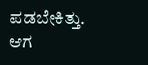ಪಡಬೇಕಿತ್ತು. ಆಗ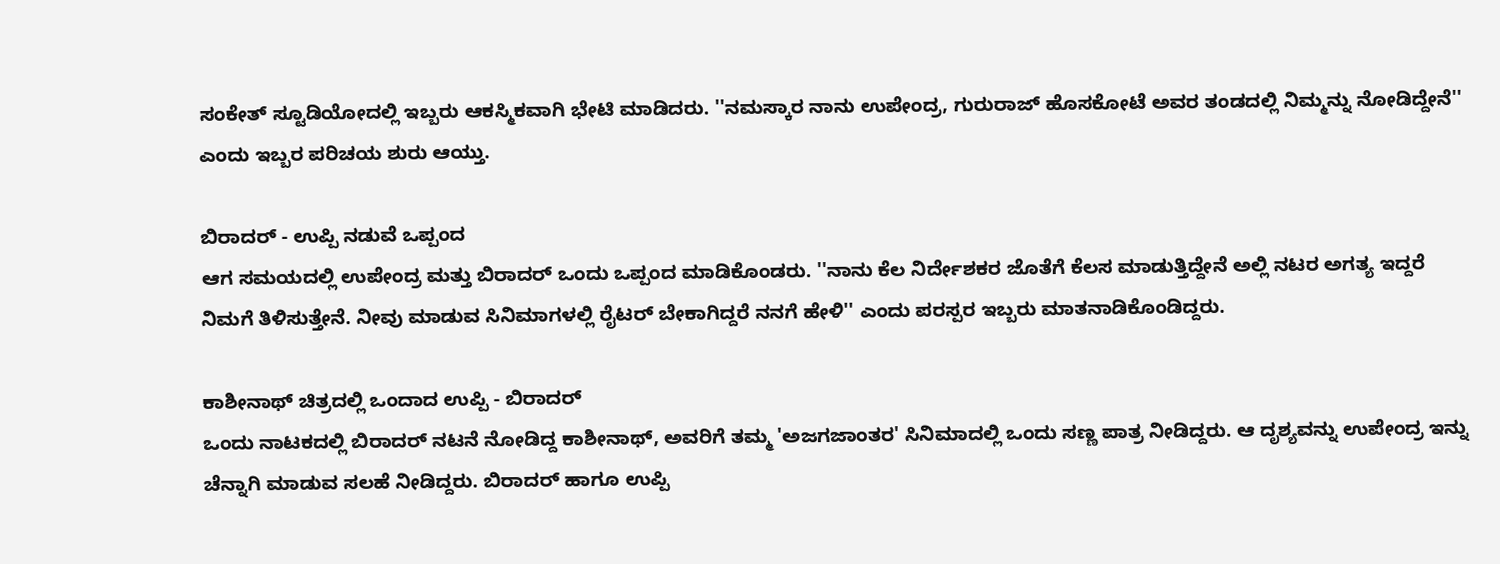ಸಂಕೇತ್ ಸ್ಟೂಡಿಯೋದಲ್ಲಿ ಇಬ್ಬರು ಆಕಸ್ಮಿಕವಾಗಿ ಭೇಟಿ ಮಾಡಿದರು. ''ನಮಸ್ಕಾರ ನಾನು ಉಪೇಂದ್ರ, ಗುರುರಾಜ್ ಹೊಸಕೋಟೆ ಅವರ ತಂಡದಲ್ಲಿ ನಿಮ್ಮನ್ನು ನೋಡಿದ್ದೇನೆ'' ಎಂದು ಇಬ್ಬರ ಪರಿಚಯ ಶುರು ಆಯ್ತು.

ಬಿರಾದರ್ - ಉಪ್ಪಿ ನಡುವೆ ಒಪ್ಪಂದ
ಆಗ ಸಮಯದಲ್ಲಿ ಉಪೇಂದ್ರ ಮತ್ತು ಬಿರಾದರ್ ಒಂದು ಒಪ್ಪಂದ ಮಾಡಿಕೊಂಡರು. ''ನಾನು ಕೆಲ ನಿರ್ದೇಶಕರ ಜೊತೆಗೆ ಕೆಲಸ ಮಾಡುತ್ತಿದ್ದೇನೆ ಅಲ್ಲಿ ನಟರ ಅಗತ್ಯ ಇದ್ದರೆ ನಿಮಗೆ ತಿಳಿಸುತ್ತೇನೆ. ನೀವು ಮಾಡುವ ಸಿನಿಮಾಗಳಲ್ಲಿ ರೈಟರ್ ಬೇಕಾಗಿದ್ದರೆ ನನಗೆ ಹೇಳಿ'' ಎಂದು ಪರಸ್ಪರ ಇಬ್ಬರು ಮಾತನಾಡಿಕೊಂಡಿದ್ದರು.

ಕಾಶೀನಾಥ್ ಚಿತ್ರದಲ್ಲಿ ಒಂದಾದ ಉಪ್ಪಿ - ಬಿರಾದರ್
ಒಂದು ನಾಟಕದಲ್ಲಿ ಬಿರಾದರ್ ನಟನೆ ನೋಡಿದ್ದ ಕಾಶೀನಾಥ್, ಅವರಿಗೆ ತಮ್ಮ 'ಅಜಗಜಾಂತರ' ಸಿನಿಮಾದಲ್ಲಿ ಒಂದು ಸಣ್ಣ ಪಾತ್ರ ನೀಡಿದ್ದರು. ಆ ದೃಶ್ಯವನ್ನು ಉಪೇಂದ್ರ ಇನ್ನು ಚೆನ್ನಾಗಿ ಮಾಡುವ ಸಲಹೆ ನೀಡಿದ್ದರು. ಬಿರಾದರ್ ಹಾಗೂ ಉಪ್ಪಿ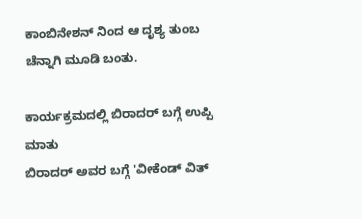ಕಾಂಬಿನೇಶನ್ ನಿಂದ ಆ ದೃಶ್ಯ ತುಂಬ ಚೆನ್ನಾಗಿ ಮೂಡಿ ಬಂತು.

ಕಾರ್ಯಕ್ರಮದಲ್ಲಿ ಬಿರಾದರ್ ಬಗ್ಗೆ ಉಪ್ಪಿ ಮಾತು
ಬಿರಾದರ್ ಅವರ ಬಗ್ಗೆ 'ವೀಕೆಂಡ್ ವಿತ್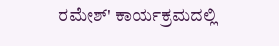ರಮೇಶ್' ಕಾರ್ಯಕ್ರಮದಲ್ಲಿ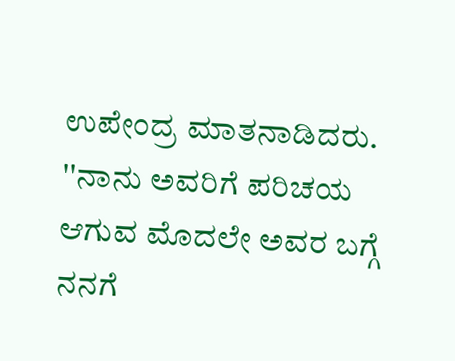ಉಪೇಂದ್ರ ಮಾತನಾಡಿದರು. ''ನಾನು ಅವರಿಗೆ ಪರಿಚಯ ಆಗುವ ಮೊದಲೇ ಅವರ ಬಗ್ಗೆ ನನಗೆ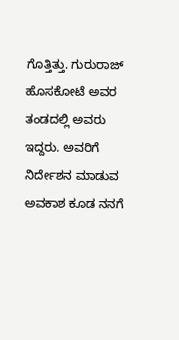ಗೊತ್ತಿತ್ತು. ಗುರುರಾಜ್ ಹೊಸಕೋಟೆ ಅವರ ತಂಡದಲ್ಲಿ ಅವರು ಇದ್ದರು. ಅವರಿಗೆ ನಿರ್ದೇಶನ ಮಾಡುವ ಅವಕಾಶ ಕೂಡ ನನಗೆ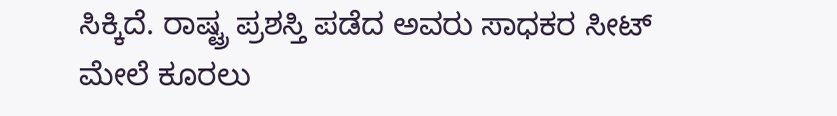ಸಿಕ್ಕಿದೆ. ರಾಷ್ಟ್ರ ಪ್ರಶಸ್ತಿ ಪಡೆದ ಅವರು ಸಾಧಕರ ಸೀಟ್ ಮೇಲೆ ಕೂರಲು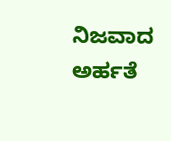ನಿಜವಾದ ಅರ್ಹತೆ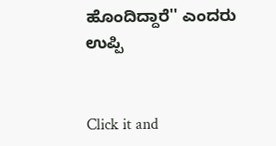ಹೊಂದಿದ್ದಾರೆ'' ಎಂದರು ಉಪ್ಪಿ


Click it and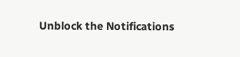Unblock the Notifications